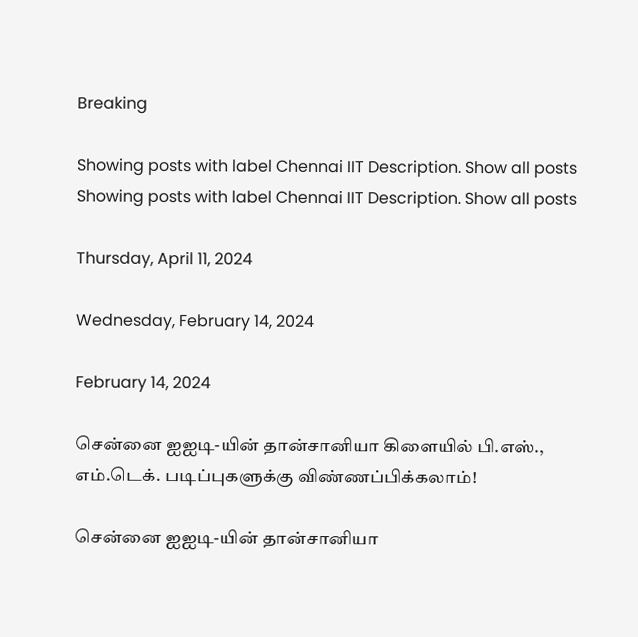Breaking

Showing posts with label Chennai IIT Description. Show all posts
Showing posts with label Chennai IIT Description. Show all posts

Thursday, April 11, 2024

Wednesday, February 14, 2024

February 14, 2024

சென்னை ஐஐடி-யின் தான்சானியா கிளையில் பி.எஸ்., எம்.டெக். படிப்புகளுக்கு விண்ணப்பிக்கலாம்!

சென்னை ஐஐடி-யின் தான்சானியா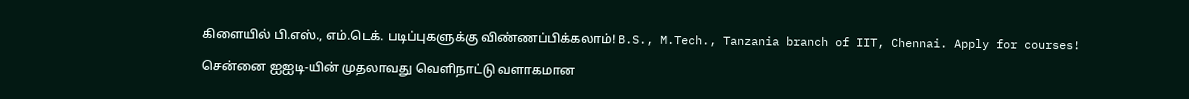கிளையில் பி.எஸ்., எம்.டெக். படிப்புகளுக்கு விண்ணப்பிக்கலாம்! B.S., M.Tech., Tanzania branch of IIT, Chennai. Apply for courses!

சென்னை ஐஐடி-யின் முதலாவது வெளிநாட்டு வளாகமான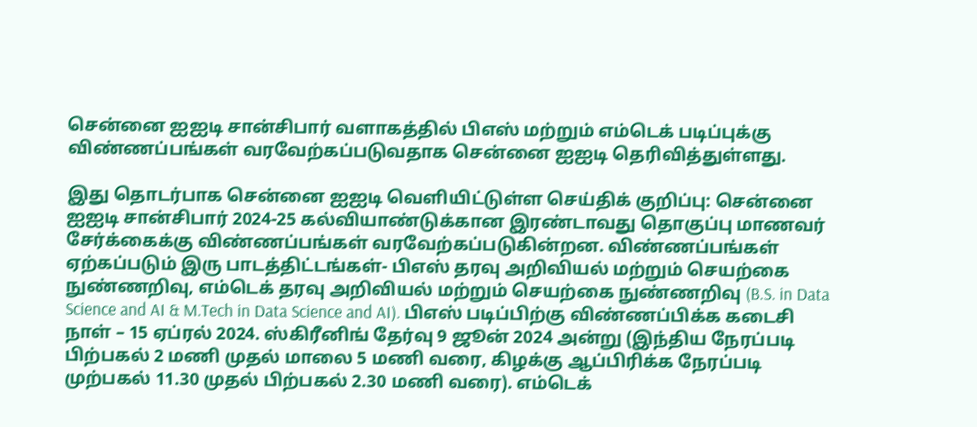சென்னை ஐஐடி சான்சிபார் வளாகத்தில் பிஎஸ் மற்றும் எம்டெக் படிப்புக்கு விண்ணப்பங்கள் வரவேற்கப்படுவதாக சென்னை ஐஐடி தெரிவித்துள்ளது.

இது தொடர்பாக சென்னை ஐஐடி வெளியிட்டுள்ள செய்திக் குறிப்பு: சென்னை ஐஐடி சான்சிபார் 2024-25 கல்வியாண்டுக்கான இரண்டாவது தொகுப்பு மாணவர் சேர்க்கைக்கு விண்ணப்பங்கள் வரவேற்கப்படுகின்றன. விண்ணப்பங்கள் ஏற்கப்படும் இரு பாடத்திட்டங்கள்- பிஎஸ் தரவு அறிவியல் மற்றும் செயற்கை நுண்ணறிவு, எம்டெக் தரவு அறிவியல் மற்றும் செயற்கை நுண்ணறிவு (B.S. in Data Science and AI & M.Tech in Data Science and AI). பிஎஸ் படிப்பிற்கு விண்ணப்பிக்க கடைசி நாள் – 15 ஏப்ரல் 2024. ஸ்கிரீனிங் தேர்வு 9 ஜூன் 2024 அன்று (இந்திய நேரப்படி பிற்பகல் 2 மணி முதல் மாலை 5 மணி வரை, கிழக்கு ஆப்பிரிக்க நேரப்படி முற்பகல் 11.30 முதல் பிற்பகல் 2.30 மணி வரை). எம்டெக்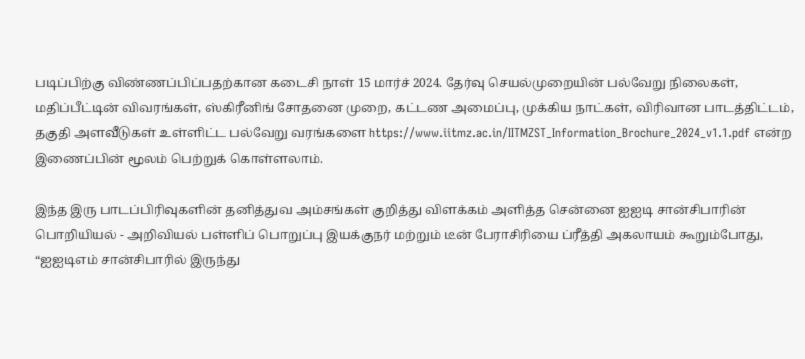படிப்பிற்கு விண்ணப்பிப்பதற்கான கடைசி நாள் 15 மார்ச் 2024. தேர்வு செயல்முறையின் பல்வேறு நிலைகள், மதிப்பீட்டின் விவரங்கள், ஸ்கிரீனிங் சோதனை முறை, கட்டண அமைப்பு, முக்கிய நாட்கள், விரிவான பாடத்திட்டம், தகுதி அளவீடுகள் உள்ளிட்ட பல்வேறு வரங்களை https://www.iitmz.ac.in/IITMZST_Information_Brochure_2024_v1.1.pdf என்ற இணைப்பின் மூலம் பெற்றுக் கொள்ளலாம்.

இந்த இரு பாடப்பிரிவுகளின் தனித்துவ அம்சங்கள் குறித்து விளக்கம் அளித்த சென்னை ஐஐடி சான்சிபாரின் பொறியியல் - அறிவியல் பள்ளிப் பொறுப்பு இயக்குநர் மற்றும் டீன் பேராசிரியை ப்ரீத்தி அகலாயம் கூறும்போது, “ஐஐடிஎம் சான்சிபாரில் இருந்து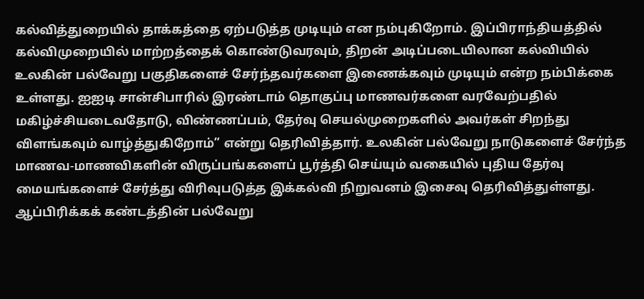கல்வித்துறையில் தாக்கத்தை ஏற்படுத்த முடியும் என நம்புகிறோம். இப்பிராந்தியத்தில் கல்விமுறையில் மாற்றத்தைக் கொண்டுவரவும், திறன் அடிப்படையிலான கல்வியில் உலகின் பல்வேறு பகுதிகளைச் சேர்ந்தவர்களை இணைக்கவும் முடியும் என்ற நம்பிக்கை உள்ளது. ஐஐடி சான்சிபாரில் இரண்டாம் தொகுப்பு மாணவர்களை வரவேற்பதில் மகிழ்ச்சியடைவதோடு, விண்ணப்பம், தேர்வு செயல்முறைகளில் அவர்கள் சிறந்து விளங்கவும் வாழ்த்துகிறோம்” என்று தெரிவித்தார். உலகின் பல்வேறு நாடுகளைச் சேர்ந்த மாணவ-மாணவிகளின் விருப்பங்களைப் பூர்த்தி செய்யும் வகையில் புதிய தேர்வு மையங்களைச் சேர்த்து விரிவுபடுத்த இக்கல்வி நிறுவனம் இசைவு தெரிவித்துள்ளது. ஆப்பிரிக்கக் கண்டத்தின் பல்வேறு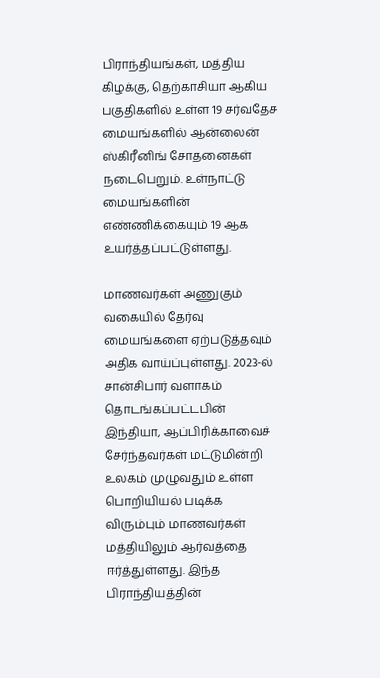பிராந்தியங்கள், மத்திய கிழக்கு, தெற்காசியா ஆகிய பகுதிகளில் உள்ள 19 சர்வதேச மையங்களில் ஆன்லைன் ஸ்கிரீனிங் சோதனைகள் நடைபெறும். உள்நாட்டு மையங்களின் எண்ணிக்கையும் 19 ஆக உயர்த்தப்பட்டுள்ளது.

மாணவர்கள் அணுகும் வகையில் தேர்வு மையங்களை ஏற்படுத்தவும் அதிக வாய்ப்புள்ளது. 2023-ல் சான்சிபார் வளாகம் தொடங்கப்பட்டபின் இந்தியா, ஆப்பிரிக்காவைச் சேர்ந்தவர்கள் மட்டுமின்றி உலகம் முழுவதும் உள்ள பொறியியல் படிக்க விரும்பும் மாணவர்கள் மத்தியிலும் ஆர்வத்தை ஈர்த்துள்ளது. இந்த பிராந்தியத்தின்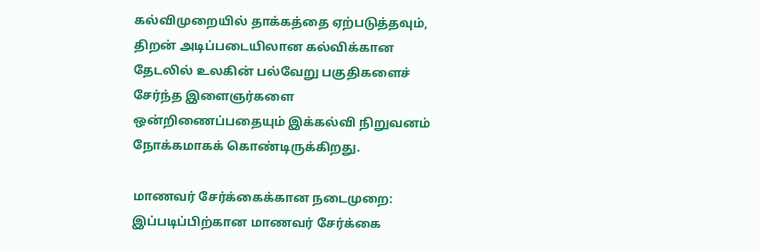கல்விமுறையில் தாக்கத்தை ஏற்படுத்தவும், திறன் அடிப்படையிலான கல்விக்கான தேடலில் உலகின் பல்வேறு பகுதிகளைச் சேர்ந்த இளைஞர்களை ஒன்றிணைப்பதையும் இக்கல்வி நிறுவனம் நோக்கமாகக் கொண்டிருக்கிறது.

மாணவர் சேர்க்கைக்கான நடைமுறை: இப்படிப்பிற்கான மாணவர் சேர்க்கை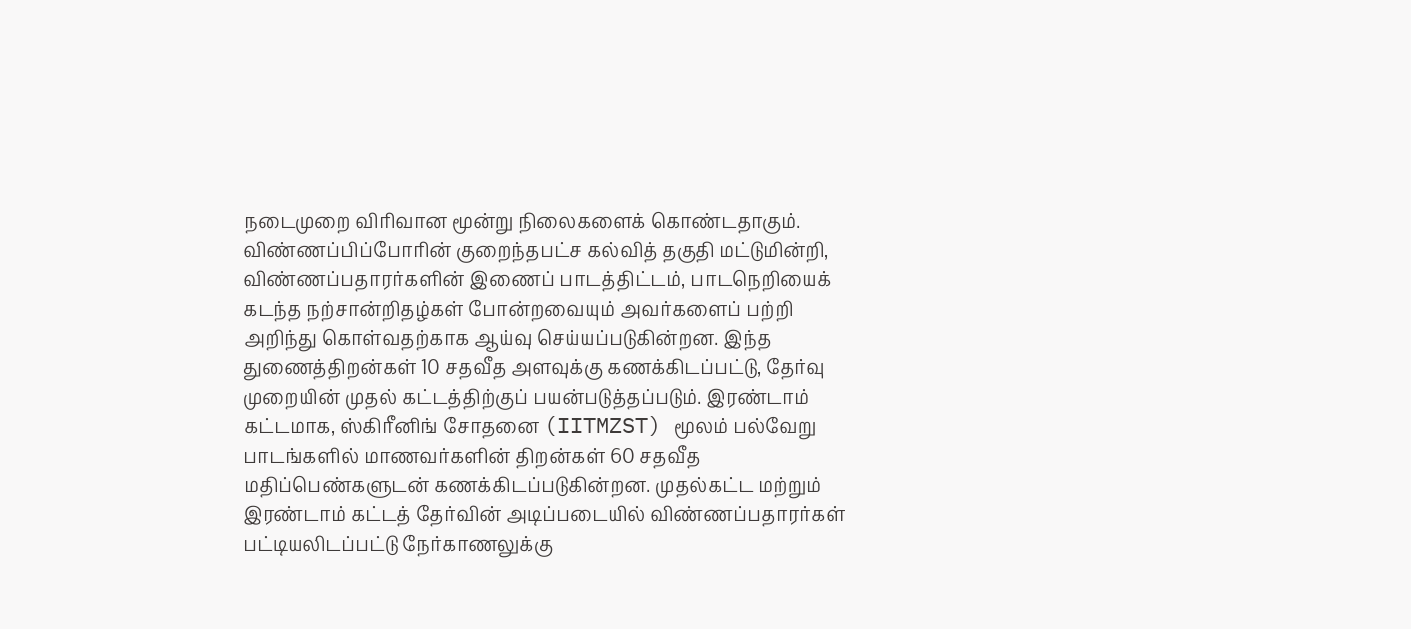நடைமுறை விரிவான மூன்று நிலைகளைக் கொண்டதாகும். விண்ணப்பிப்போரின் குறைந்தபட்ச கல்வித் தகுதி மட்டுமின்றி, விண்ணப்பதாரர்களின் இணைப் பாடத்திட்டம், பாடநெறியைக் கடந்த நற்சான்றிதழ்கள் போன்றவையும் அவர்களைப் பற்றி அறிந்து கொள்வதற்காக ஆய்வு செய்யப்படுகின்றன. இந்த துணைத்திறன்கள் 10 சதவீத அளவுக்கு கணக்கிடப்பட்டு, தேர்வு முறையின் முதல் கட்டத்திற்குப் பயன்படுத்தப்படும். இரண்டாம் கட்டமாக, ஸ்கிரீனிங் சோதனை (IITMZST) மூலம் பல்வேறு பாடங்களில் மாணவர்களின் திறன்கள் 60 சதவீத மதிப்பெண்களுடன் கணக்கிடப்படுகின்றன. முதல்கட்ட மற்றும் இரண்டாம் கட்டத் தேர்வின் அடிப்படையில் விண்ணப்பதாரர்கள் பட்டியலிடப்பட்டு நேர்காணலுக்கு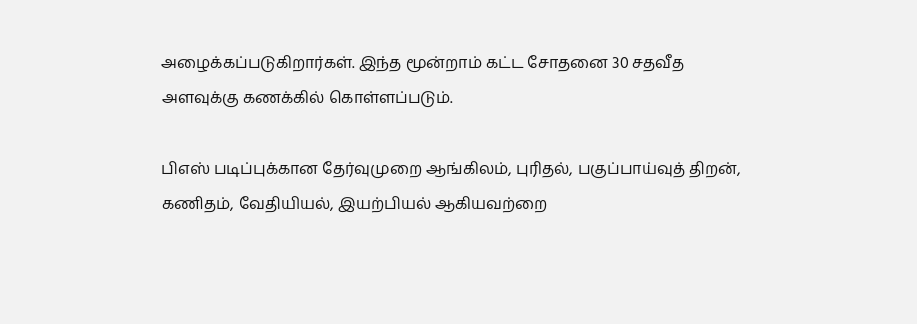அழைக்கப்படுகிறார்கள். இந்த மூன்றாம் கட்ட சோதனை 30 சதவீத அளவுக்கு கணக்கில் கொள்ளப்படும்.

பிஎஸ் படிப்புக்கான தேர்வுமுறை ஆங்கிலம், புரிதல், பகுப்பாய்வுத் திறன், கணிதம், வேதியியல், இயற்பியல் ஆகியவற்றை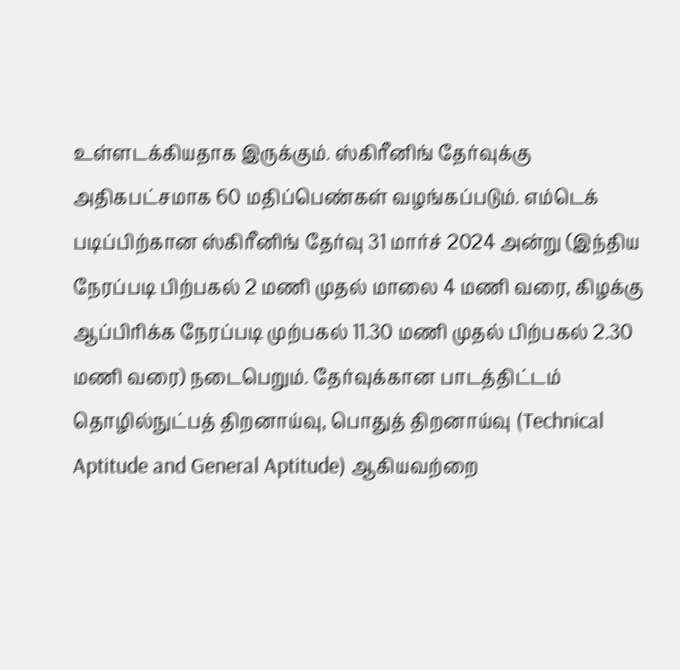உள்ளடக்கியதாக இருக்கும். ஸ்கிரீனிங் தேர்வுக்கு அதிகபட்சமாக 60 மதிப்பெண்கள் வழங்கப்படும். எம்டெக் படிப்பிற்கான ஸ்கிரீனிங் தேர்வு 31 மார்ச் 2024 அன்று (இந்திய நேரப்படி பிற்பகல் 2 மணி முதல் மாலை 4 மணி வரை, கிழக்கு ஆப்பிரிக்க நேரப்படி முற்பகல் 11.30 மணி முதல் பிற்பகல் 2.30 மணி வரை) நடைபெறும். தேர்வுக்கான பாடத்திட்டம் தொழில்நுட்பத் திறனாய்வு, பொதுத் திறனாய்வு (Technical Aptitude and General Aptitude) ஆகியவற்றை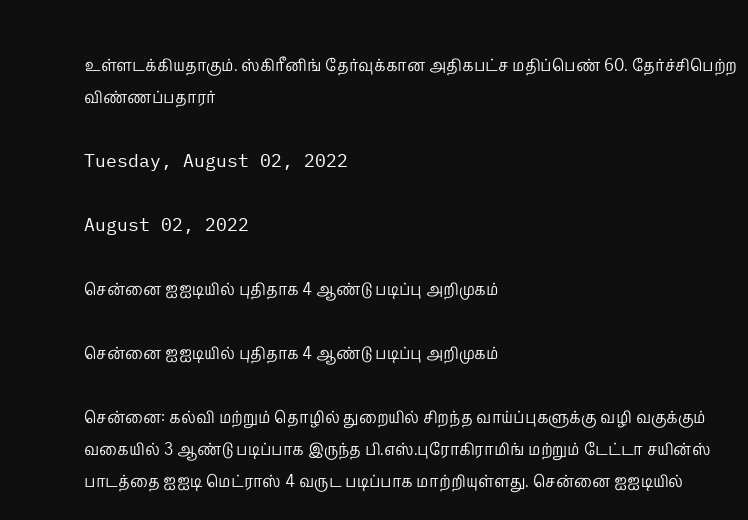உள்ளடக்கியதாகும். ஸ்கிரீனிங் தேர்வுக்கான அதிகபட்ச மதிப்பெண் 60. தேர்ச்சிபெற்ற விண்ணப்பதாரர்

Tuesday, August 02, 2022

August 02, 2022

சென்னை ஐஐடியில் புதிதாக 4 ஆண்டு படிப்பு அறிமுகம்

சென்னை ஐஐடியில் புதிதாக 4 ஆண்டு படிப்பு அறிமுகம்

சென்னை: கல்வி மற்றும் தொழில் துறையில் சிறந்த வாய்ப்புகளுக்கு வழி வகுக்கும் வகையில் 3 ஆண்டு படிப்பாக இருந்த பி.எஸ்.புரோகிராமிங் மற்றும் டேட்டா சயின்ஸ் பாடத்தை ஐஐடி மெட்ராஸ் 4 வருட படிப்பாக மாற்றியுள்ளது. சென்னை ஐஐடியில்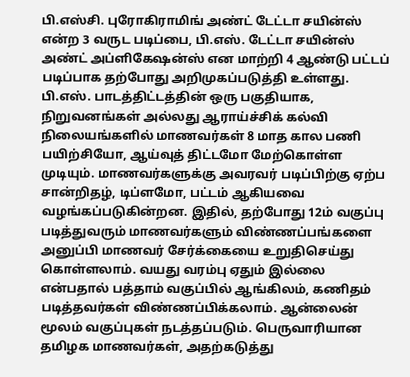பி.எஸ்சி. புரோகிராமிங் அண்ட் டேட்டா சயின்ஸ் என்ற 3 வருட படிப்பை, பி.எஸ். டேட்டா சயின்ஸ் அண்ட் அப்ளிகேஷன்ஸ் என மாற்றி 4 ஆண்டு பட்டப் படிப்பாக தற்போது அறிமுகப்படுத்தி உள்ளது. பி.எஸ். பாடத்திட்டத்தின் ஒரு பகுதியாக, நிறுவனங்கள் அல்லது ஆராய்ச்சிக் கல்வி நிலையங்களில் மாணவர்கள் 8 மாத கால பணி பயிற்சியோ, ஆய்வுத் திட்டமோ மேற்கொள்ள முடியும். மாணவர்களுக்கு அவரவர் படிப்பிற்கு ஏற்ப சான்றிதழ், டிப்ளமோ, பட்டம் ஆகியவை வழங்கப்படுகின்றன. இதில், தற்போது 12ம் வகுப்பு படித்துவரும் மாணவர்களும் விண்ணப்பங்களை அனுப்பி மாணவர் சேர்க்கையை உறுதிசெய்து கொள்ளலாம். வயது வரம்பு ஏதும் இல்லை என்பதால் பத்தாம் வகுப்பில் ஆங்கிலம், கணிதம் படித்தவர்கள் விண்ணப்பிக்கலாம். ஆன்லைன் மூலம் வகுப்புகள் நடத்தப்படும். பெருவாரியான தமிழக மாணவர்கள், அதற்கடுத்து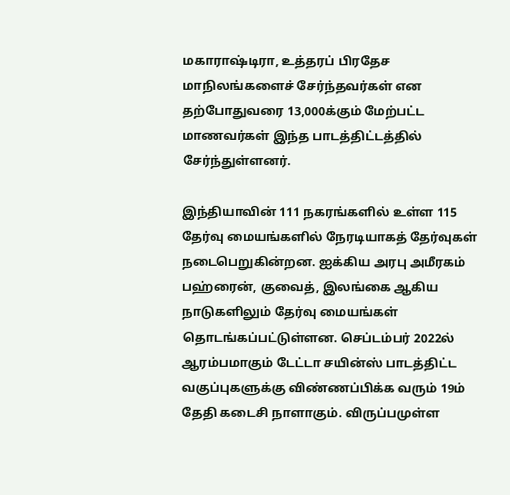மகாராஷ்டிரா, உத்தரப் பிரதேச மாநிலங்களைச் சேர்ந்தவர்கள் என தற்போதுவரை 13,000க்கும் மேற்பட்ட மாணவர்கள் இந்த பாடத்திட்டத்தில் சேர்ந்துள்ளனர்.

இந்தியாவின் 111 நகரங்களில் உள்ள 115 தேர்வு மையங்களில் நேரடியாகத் தேர்வுகள் நடைபெறுகின்றன. ஐக்கிய அரபு அமீரகம் பஹ்ரைன், குவைத், இலங்கை ஆகிய நாடுகளிலும் தேர்வு மையங்கள் தொடங்கப்பட்டுள்ளன. செப்டம்பர் 2022ல் ஆரம்பமாகும் டேட்டா சயின்ஸ் பாடத்திட்ட வகுப்புகளுக்கு விண்ணப்பிக்க வரும் 19ம் தேதி கடைசி நாளாகும். விருப்பமுள்ள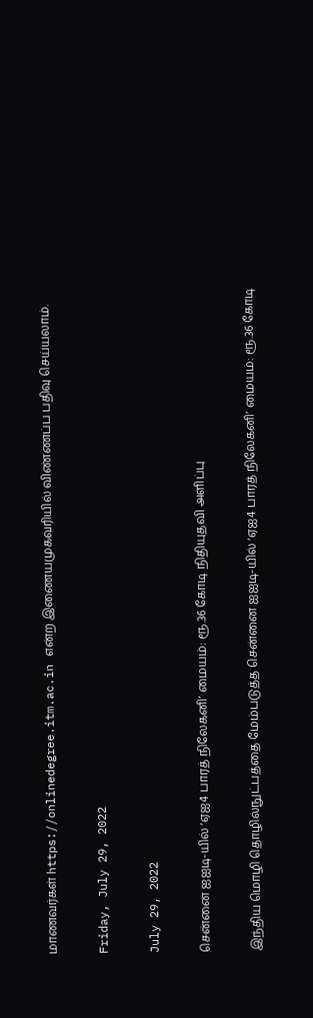மாணவர்கள் https://onlinedegree.itm.ac.in என்ற இணையமுகவரியில் விண்ணப்ப பதிவு செய்யலாம்.

Friday, July 29, 2022

July 29, 2022

சென்னை ஐஐடி-யில் ‘ஏஐ4 பாரத் நிலேகனி’ மையம்: ரூ.36 கோடி நிதியுதவி அளிப்பு

இந்திய மொழி தொழில்நுட்பத்தை மேம்படுத்த சென்னை ஐஐடி-யில் ‘ஏஐ4 பாரத் நிலேகனி’ மையம்: ரூ.36 கோடி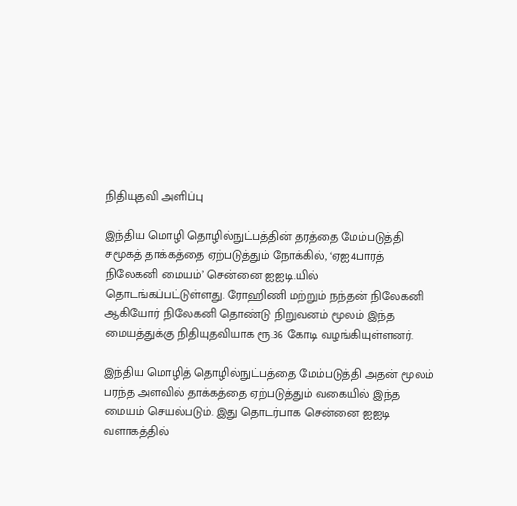நிதியுதவி அளிப்பு

இந்திய மொழி தொழில்நுட்பத்தின் தரத்தை மேம்படுத்தி சமூகத் தாக்கத்தை ஏற்படுத்தும் நோக்கில், ‘ஏஐ4பாரத் நிலேகனி மையம்’ சென்னை ஐஐடி.யில் தொடங்கப்பட்டுள்ளது. ரோஹிணி மற்றும் நந்தன் நிலேகனி ஆகியோர் நிலேகனி தொண்டு நிறுவனம் மூலம் இந்த மையத்துக்கு நிதியுதவியாக ரூ.36 கோடி வழங்கியுள்ளனர்.

இந்திய மொழித் தொழில்நுட்பத்தை மேம்படுத்தி அதன் மூலம் பரந்த அளவில் தாக்கத்தை ஏற்படுத்தும் வகையில் இந்த மையம் செயல்படும். இது தொடர்பாக சென்னை ஐஐடி வளாகத்தில்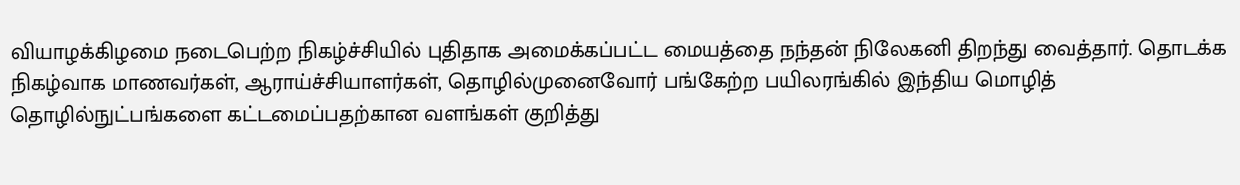வியாழக்கிழமை நடைபெற்ற நிகழ்ச்சியில் புதிதாக அமைக்கப்பட்ட மையத்தை நந்தன் நிலேகனி திறந்து வைத்தார். தொடக்க நிகழ்வாக மாணவர்கள், ஆராய்ச்சியாளர்கள், தொழில்முனைவோர் பங்கேற்ற பயிலரங்கில் இந்திய மொழித் தொழில்நுட்பங்களை கட்டமைப்பதற்கான வளங்கள் குறித்து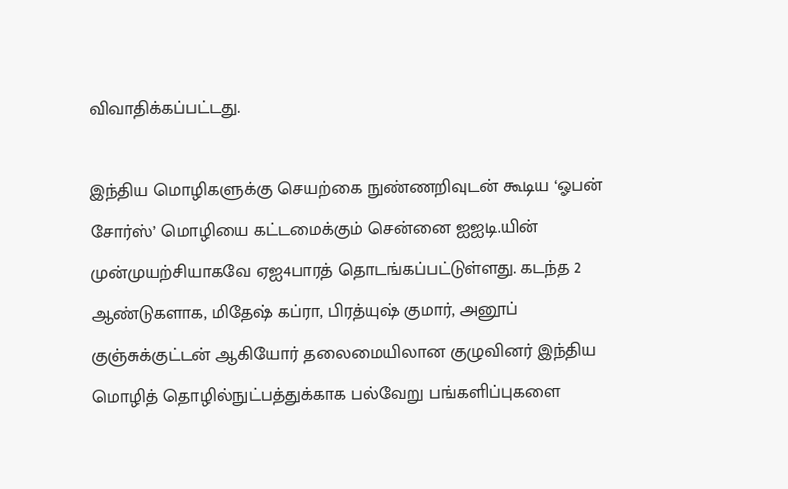விவாதிக்கப்பட்டது.

இந்திய மொழிகளுக்கு செயற்கை நுண்ணறிவுடன் கூடிய ‘ஓபன் சோர்ஸ்’ மொழியை கட்டமைக்கும் சென்னை ஐஐடி.யின் முன்முயற்சியாகவே ஏஐ4பாரத் தொடங்கப்பட்டுள்ளது. கடந்த 2 ஆண்டுகளாக, மிதேஷ் கப்ரா, பிரத்யுஷ் குமார், அனூப் குஞ்சுக்குட்டன் ஆகியோர் தலைமையிலான குழுவினர் இந்திய மொழித் தொழில்நுட்பத்துக்காக பல்வேறு பங்களிப்புகளை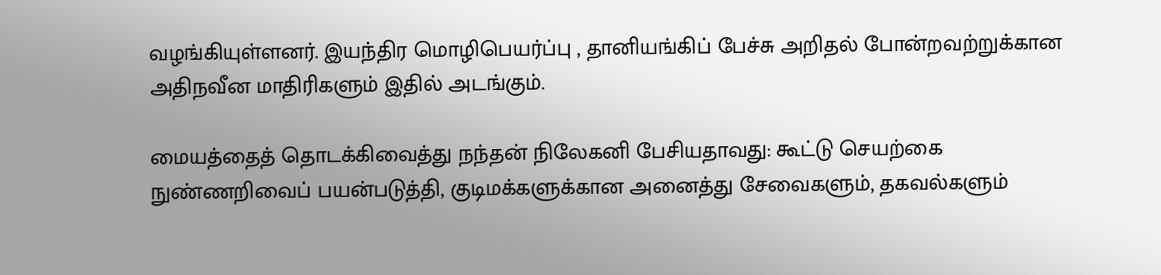வழங்கியுள்ளனர். இயந்திர மொழிபெயர்ப்பு , தானியங்கிப் பேச்சு அறிதல் போன்றவற்றுக்கான அதிநவீன மாதிரிகளும் இதில் அடங்கும்.

மையத்தைத் தொடக்கிவைத்து நந்தன் நிலேகனி பேசியதாவது: கூட்டு செயற்கை நுண்ணறிவைப் பயன்படுத்தி, குடிமக்களுக்கான அனைத்து சேவைகளும், தகவல்களும்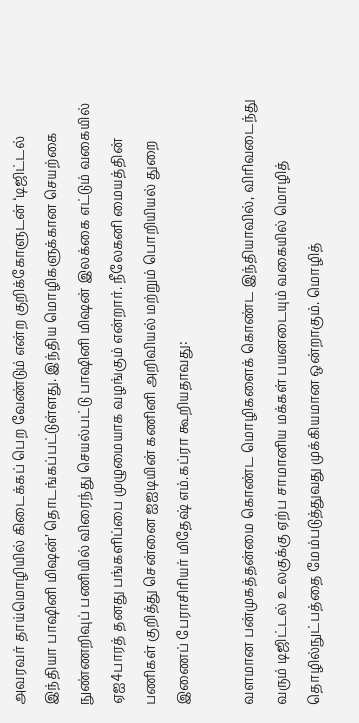அவரவர் தாய்மொழியில் கிடைக்கப் பெற வேண்டும் என்ற குறிக்கோளுடன் ‘டிஜிட்டல் இந்தியா பாஷினி மிஷன்’ தொடங்கப்பட்டுள்ளது. இந்திய மொழிகளுக்கான செயற்கை நுண்ணறிவுப் பணியில் விரைந்து செயல்பட்டு பாஷினி மிஷன் இலக்கை எட்டும் வகையில் ஏஐ4பாரத் தனது பங்களிப்பை முழுமையாக வழங்கும் என்றார். நீலேகனி மையத்தின் பணிகள் குறித்து சென்னை ஐஐடியின் கணினி அறிவியல் மற்றும் பொறியியல் துறை இணைப் பேராசிரியர் மிதேஷ் எம்.கப்ரா கூறியதாவது:

வளமான பன்முகத்தன்மை கொண்ட மொழிகளைக் கொண்ட இந்தியாவில், விரிவடைந்து வரும் டிஜிட்டல் உலகுக்கு ஏற்ப சாமானிய மக்கள் பயனடையும் வகையில் மொழித் தொழில்நுட்பத்தை மேம்படுத்துவது முக்கியமான ஒன்றாகும். மொழித்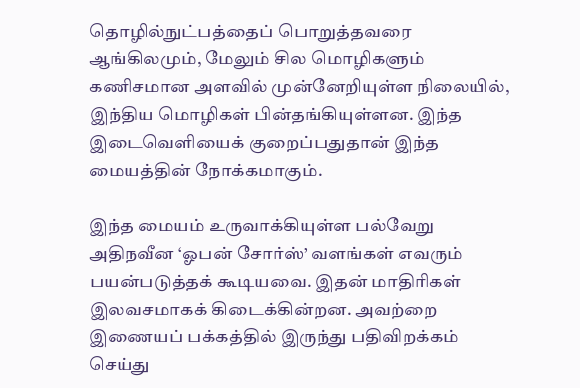தொழில்நுட்பத்தைப் பொறுத்தவரை ஆங்கிலமும், மேலும் சில மொழிகளும் கணிசமான அளவில் முன்னேறியுள்ள நிலையில், இந்திய மொழிகள் பின்தங்கியுள்ளன. இந்த இடைவெளியைக் குறைப்பதுதான் இந்த மையத்தின் நோக்கமாகும்.

இந்த மையம் உருவாக்கியுள்ள பல்வேறு அதிநவீன ‘ஓபன் சோர்ஸ்’ வளங்கள் எவரும் பயன்படுத்தக் கூடியவை. இதன் மாதிரிகள் இலவசமாகக் கிடைக்கின்றன. அவற்றை இணையப் பக்கத்தில் இருந்து பதிவிறக்கம் செய்து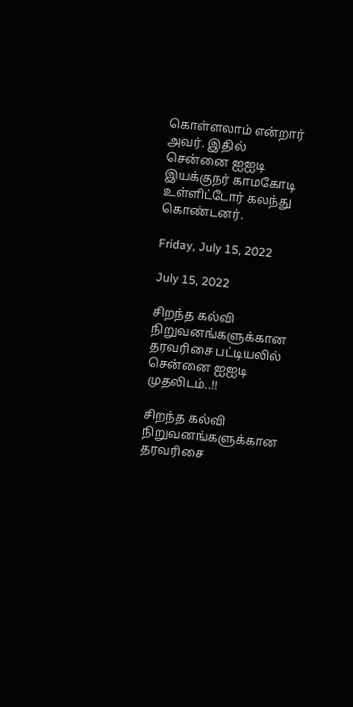கொள்ளலாம் என்றார் அவர். இதில் சென்னை ஐஐடி இயக்குநர் காமகோடி உள்ளிட்டோர் கலந்து கொண்டனர்.

Friday, July 15, 2022

July 15, 2022

சிறந்த கல்வி நிறுவனங்களுக்கான தரவரிசை பட்டியலில் சென்னை ஐஐடி முதலிடம்..!!

சிறந்த கல்வி நிறுவனங்களுக்கான தரவரிசை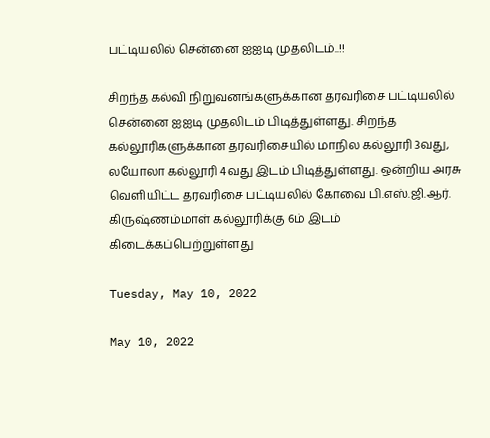பட்டியலில் சென்னை ஐஐடி முதலிடம்..!!

சிறந்த கல்வி நிறுவனங்களுக்கான தரவரிசை பட்டியலில் சென்னை ஐஐடி முதலிடம் பிடித்துள்ளது. சிறந்த கல்லூரிகளுக்கான தரவரிசையில் மாநில கல்லூரி 3வது, லயோலா கல்லூரி 4வது இடம் பிடித்துள்ளது. ஒன்றிய அரசு வெளியிட்ட தரவரிசை பட்டியலில் கோவை பி.எஸ்.ஜி.ஆர். கிருஷ்ணம்மாள் கல்லூரிக்கு 6ம் இடம் கிடைக்கப்பெற்றுள்ளது

Tuesday, May 10, 2022

May 10, 2022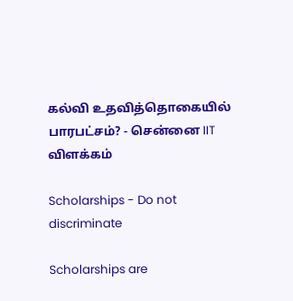கல்வி உதவித்தொகையில் பாரபட்சம்? - சென்னை IIT விளக்கம்

Scholarships - Do not discriminate

Scholarships are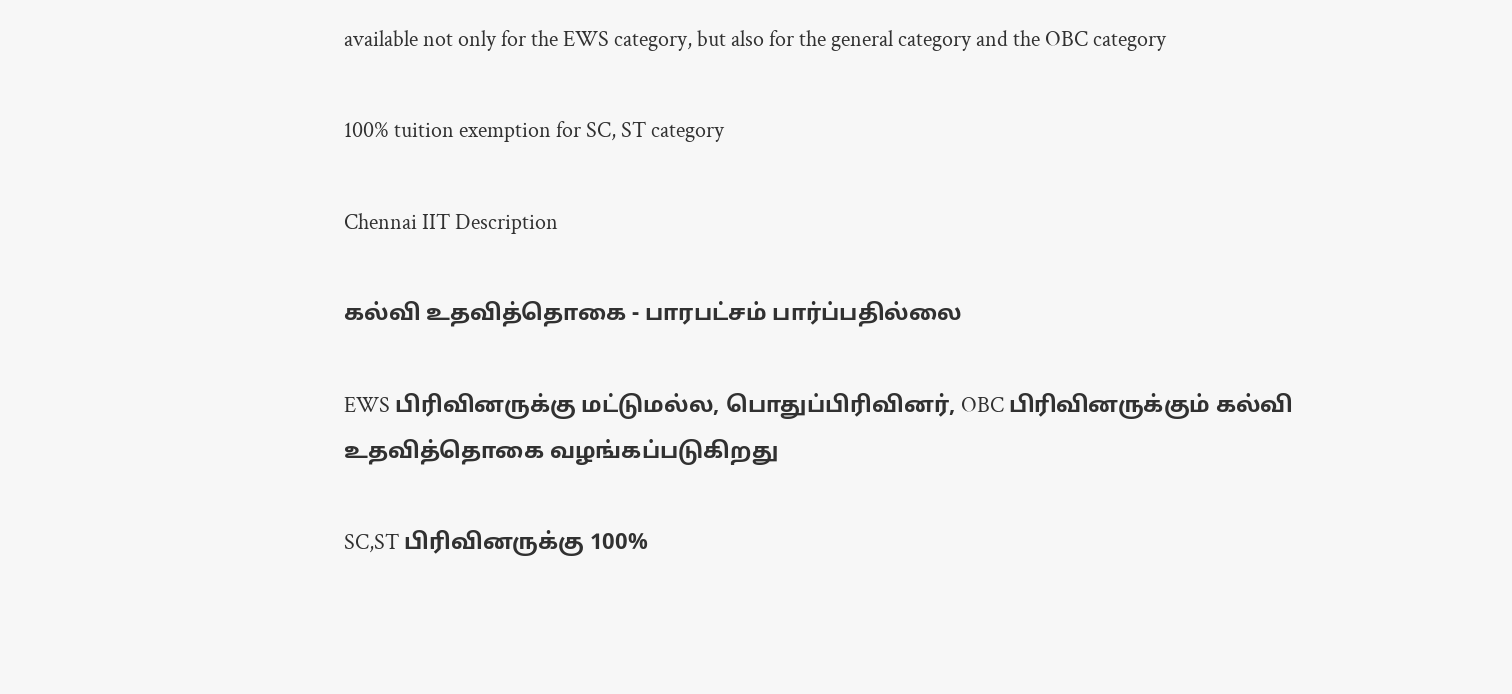available not only for the EWS category, but also for the general category and the OBC category

100% tuition exemption for SC, ST category

Chennai IIT Description

கல்வி உதவித்தொகை - பாரபட்சம் பார்ப்பதில்லை

EWS பிரிவினருக்கு மட்டுமல்ல, பொதுப்பிரிவினர், OBC பிரிவினருக்கும் கல்வி உதவித்தொகை வழங்கப்படுகிறது

SC,ST பிரிவினருக்கு 100%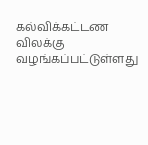கல்விக்கட்டண விலக்கு வழங்கப்பட்டுள்ளது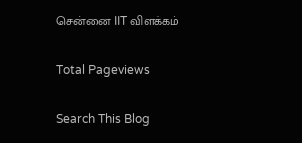சென்னை IIT விளக்கம்

Total Pageviews

Search This Blog